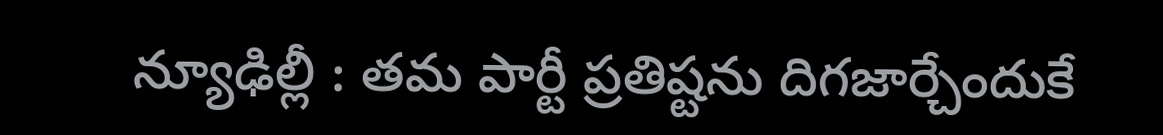న్యూఢిల్లీ : తమ పార్టీ ప్రతిష్టను దిగజార్చేందుకే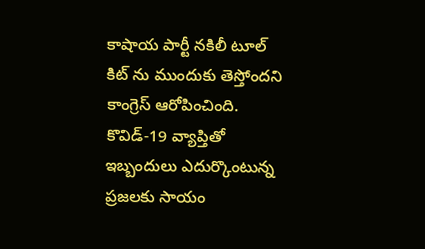కాషాయ పార్టీ నకిలీ టూల్ కిట్ ను ముందుకు తెస్తోందని కాంగ్రెస్ ఆరోపించింది. కొవిడ్-19 వ్యాప్తితో ఇబ్బందులు ఎదుర్కొంటున్న ప్రజలకు సాయం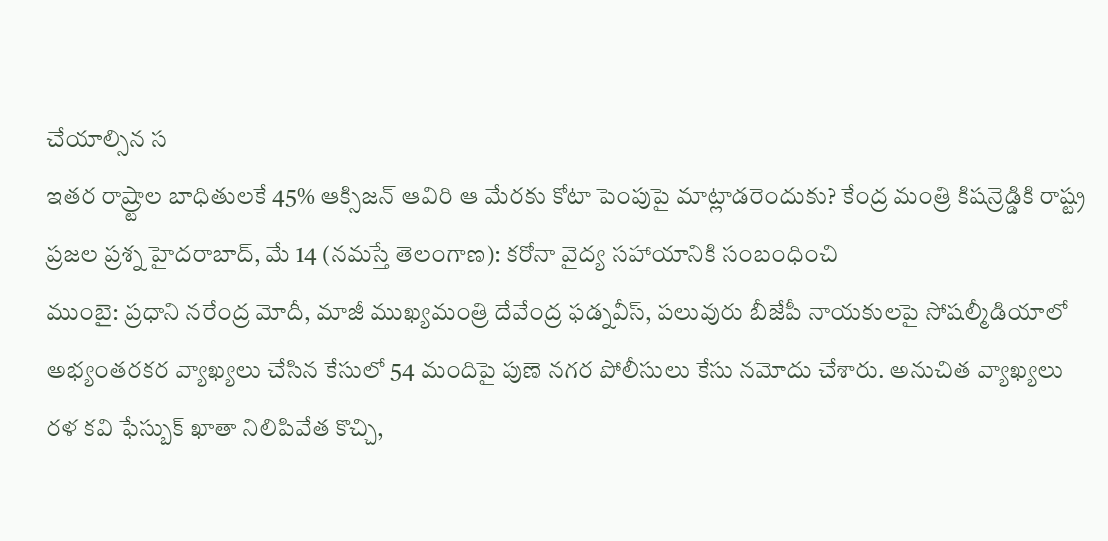చేయాల్సిన స
ఇతర రాష్ర్టాల బాధితులకే 45% ఆక్సిజన్ ఆవిరి ఆ మేరకు కోటా పెంపుపై మాట్లాడరెందుకు? కేంద్ర మంత్రి కిషన్రెడ్డికి రాష్ట్ర ప్రజల ప్రశ్న హైదరాబాద్, మే 14 (నమస్తే తెలంగాణ): కరోనా వైద్య సహాయానికి సంబంధించి
ముంబై: ప్రధాని నరేంద్ర మోదీ, మాజీ ముఖ్యమంత్రి దేవేంద్ర ఫడ్నవీస్, పలువురు బీజేపీ నాయకులపై సోషల్మీడియాలో అభ్యంతరకర వ్యాఖ్యలు చేసిన కేసులో 54 మందిపై పుణె నగర పోలీసులు కేసు నమోదు చేశారు. అనుచిత వ్యాఖ్యలు
రళ కవి ఫేస్బుక్ ఖాతా నిలిపివేత కొచ్చి,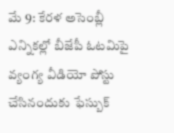మే 9: కేరళ అసెంబ్లీ ఎన్నికల్లో బీజేపీ ఓటమిపై వ్యంగ్య వీడియో పోస్టు చేసినందుకు ఫేస్బుక్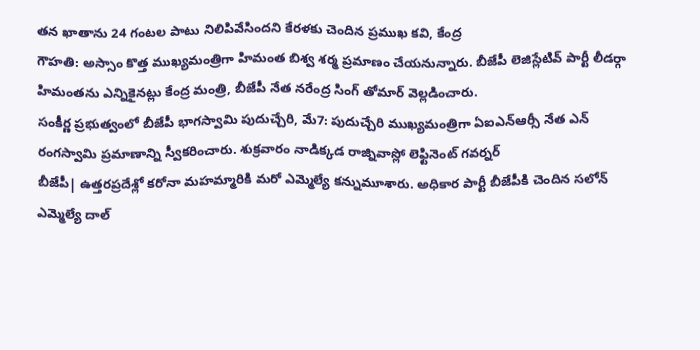తన ఖాతాను 24 గంటల పాటు నిలిపివేసిందని కేరళకు చెందిన ప్రముఖ కవి, కేంద్ర
గౌహతి: అస్సాం కొత్త ముఖ్యమంత్రిగా హిమంత బిశ్వ శర్మ ప్రమాణం చేయనున్నారు. బీజేపీ లెజిస్లేటివ్ పార్టీ లీడర్గా హిమంతను ఎన్నికైనట్లు కేంద్ర మంత్రి, బీజేపీ నేత నరేంద్ర సింగ్ తోమార్ వెల్లడించారు.
సంకీర్ణ ప్రభుత్వంలో బీజేపీ భాగస్వామి పుదుచ్చేరి, మే7: పుదుచ్చేరి ముఖ్యమంత్రిగా ఏఐఎన్ఆర్సీ నేత ఎన్ రంగస్వామి ప్రమాణాన్ని స్వీకరించారు. శుక్రవారం నాడిక్కడ రాజ్నివాస్లో లెఫ్టినెంట్ గవర్నర్
బీజేపీ| ఉత్తరప్రదేశ్లో కరోనా మహమ్మారికి మరో ఎమ్మెల్యే కన్నుమూశారు. అధికార పార్టీ బీజేపీకి చెందిన సలోన్ ఎమ్మెల్యే దాల్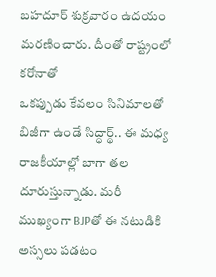బహదూర్ శుక్రవారం ఉదయం మరణించారు. దీంతో రాష్ట్రంలో కరోనాతో
ఒకప్పుడు కేవలం సినిమాలతో బిజీగా ఉండే సిద్ధార్థ్.. ఈ మధ్య రాజకీయాల్లో బాగా తల దూరుస్తున్నాడు. మరీ ముఖ్యంగా BJPతో ఈ నటుడికి అస్సలు పడటం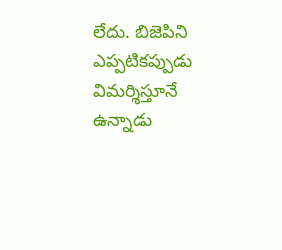లేదు. బిజెపిని ఎప్పటికప్పుడు విమర్శిస్తూనే ఉన్నాడు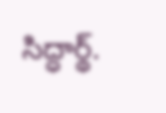సిద్ధార్థ్.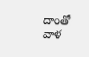దాంతో వాళ